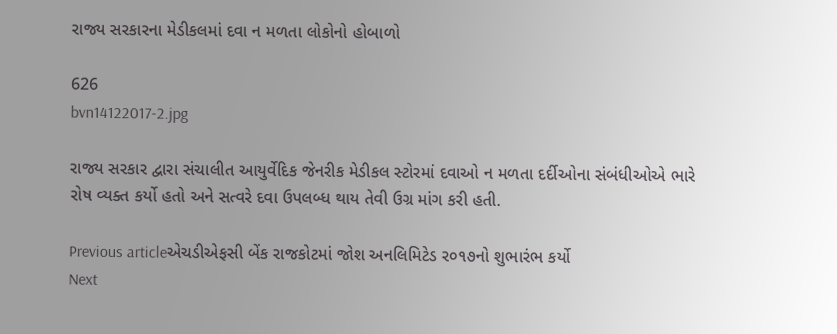રાજ્ય સરકારના મેડીકલમાં દવા ન મળતા લોકોનો હોબાળો

626
bvn14122017-2.jpg

રાજ્ય સરકાર દ્વારા સંચાલીત આયુર્વેદિક જેનરીક મેડીકલ સ્ટોરમાં દવાઓ ન મળતા દર્દીઓના સંબંધીઓએ ભારે રોષ વ્યક્ત કર્યો હતો અને સત્વરે દવા ઉપલબ્ધ થાય તેવી ઉગ્ર માંગ કરી હતી.

Previous articleએચડીએફસી બેંક રાજકોટમાં જોશ અનલિમિટેડ ર૦૧૭નો શુભારંભ કર્યો
Next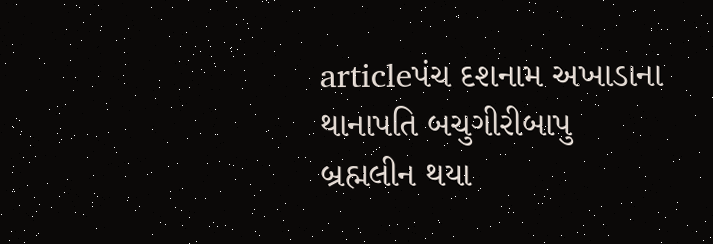articleપંચ દશનામ અખાડાના થાનાપતિ બચુગીરીબાપુ બ્રહ્મલીન થયા